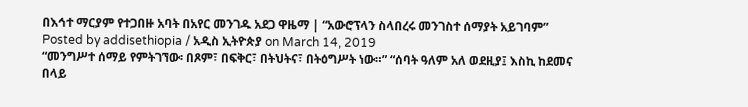በእኅተ ማርያም የተጋበዙ አባት በአየር መንገዱ አደጋ ዋዜማ | “አውሮፕላን ስላበረሩ መንገስተ ሰማያት አይገባም”
Posted by addisethiopia / አዲስ ኢትዮጵያ on March 14, 2019
“መንግሥተ ሰማይ የምትገኘው፡ በጾም፣ በፍቅር፣ በትህትና፣ በትዕግሥት ነው።” “ሰባት ዓለም አለ ወደዚያ፤ እስኪ ከደመና በላይ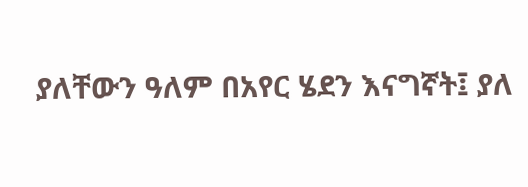ያለቸውን ዓለም በአየር ሄደን እናግኛት፤ ያለ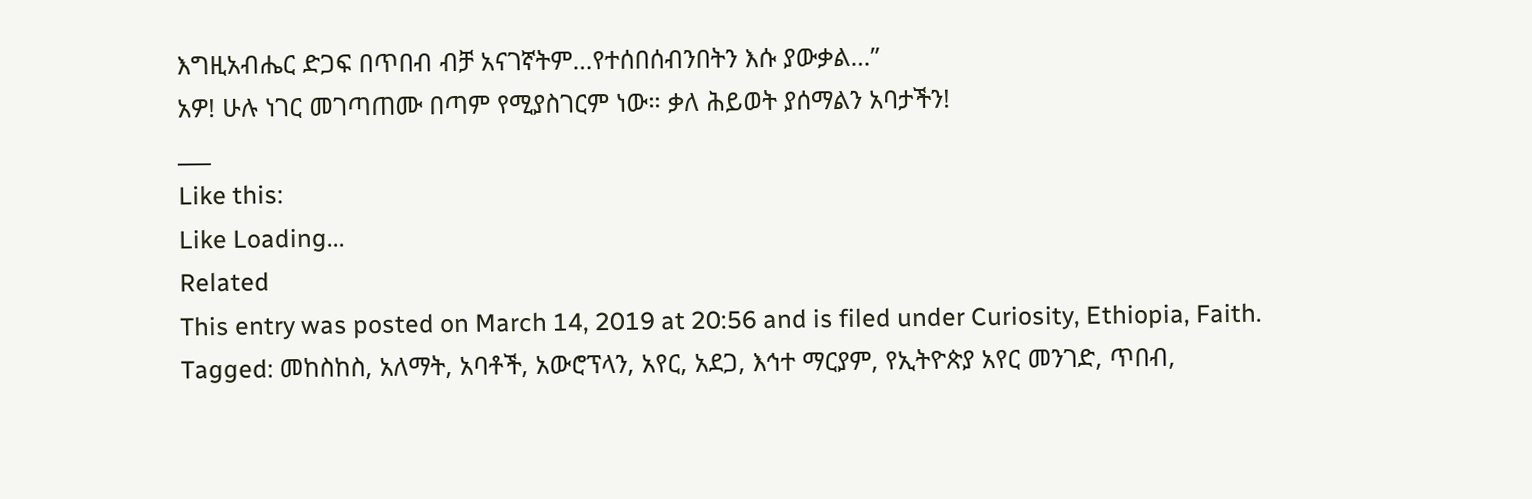እግዚአብሔር ድጋፍ በጥበብ ብቻ አናገኛትም…የተሰበሰብንበትን እሱ ያውቃል…”
አዎ! ሁሉ ነገር መገጣጠሙ በጣም የሚያስገርም ነው። ቃለ ሕይወት ያሰማልን አባታችን!
___
Like this:
Like Loading...
Related
This entry was posted on March 14, 2019 at 20:56 and is filed under Curiosity, Ethiopia, Faith.
Tagged: መከስከስ, አለማት, አባቶች, አውሮፕላን, አየር, አደጋ, እኅተ ማርያም, የኢትዮጵያ አየር መንገድ, ጥበብ,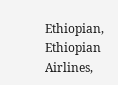Ethiopian, Ethiopian Airlines,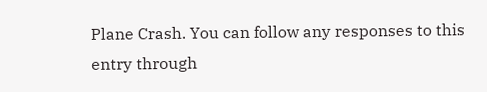Plane Crash. You can follow any responses to this entry through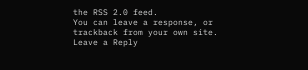the RSS 2.0 feed.
You can leave a response, or trackback from your own site.
Leave a Reply